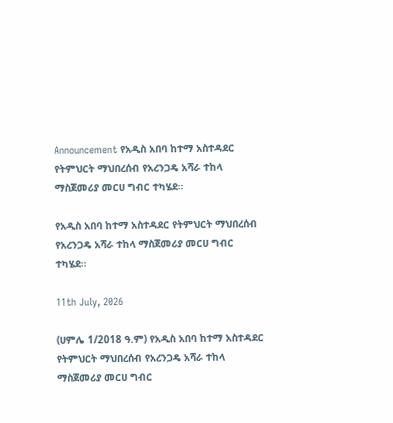Announcement የአዲስ አበባ ከተማ አስተዳደር የትምህርት ማህበረሰብ የአረንጋዴ አሻራ ተከላ ማስጀመሪያ መርሀ ግብር ተካሄደ፡፡

የአዲስ አበባ ከተማ አስተዳደር የትምህርት ማህበረሰብ የአረንጋዴ አሻራ ተከላ ማስጀመሪያ መርሀ ግብር ተካሄደ፡፡

11th July, 2026

(ሀምሌ 1/2018 ዓ.ም) የአዲስ አበባ ከተማ አስተዳደር የትምህርት ማህበረሰብ የአረንጋዴ አሻራ ተከላ ማስጀመሪያ መርሀ ግብር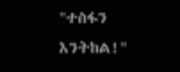"ተስፋን እንትከል!"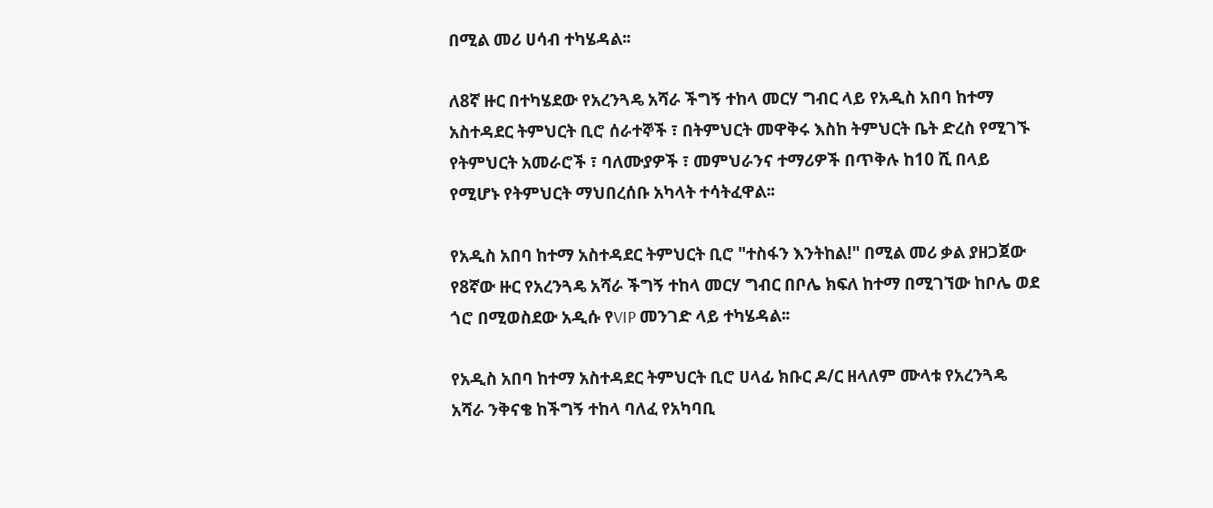በሚል መሪ ሀሳብ ተካሄዳል፡፡

ለ8ኛ ዙር በተካሄደው የአረንጓዴ አሻራ ችግኝ ተከላ መርሃ ግብር ላይ የአዲስ አበባ ከተማ አስተዳደር ትምህርት ቢሮ ሰራተኞች ፣ በትምህርት መዋቅሩ እስከ ትምህርት ቤት ድረስ የሚገኙ የትምህርት አመራሮች ፣ ባለሙያዎች ፣ መምህራንና ተማሪዎች በጥቅሉ ከ10 ሺ በላይ የሚሆኑ የትምህርት ማህበረሰቡ አካላት ተሳትፈዋል፡፡

የአዲስ አበባ ከተማ አስተዳደር ትምህርት ቢሮ "ተስፋን እንትከል!" በሚል መሪ ቃል ያዘጋጀው የ8ኛው ዙር የአረንጓዴ አሻራ ችግኝ ተከላ መርሃ ግብር በቦሌ ክፍለ ከተማ በሚገኘው ከቦሌ ወደ ጎሮ በሚወስደው አዲሱ የVIP መንገድ ላይ ተካሄዳል፡፡

የአዲስ አበባ ከተማ አስተዳደር ትምህርት ቢሮ ሀላፊ ክቡር ዶ/ር ዘላለም ሙላቱ የአረንጓዴ አሻራ ንቅናቄ ከችግኝ ተከላ ባለፈ የአካባቢ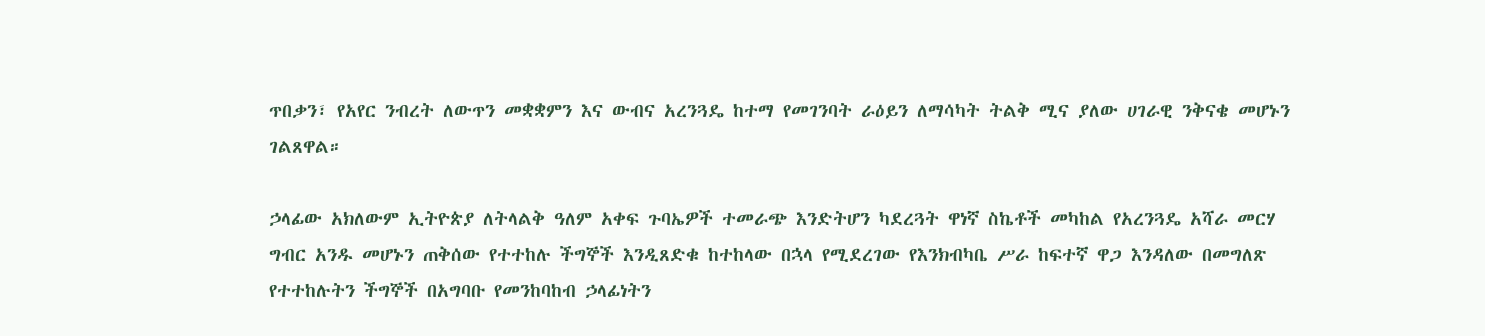ጥበቃን፣ የአየር ንብረት ለውጥን መቋቋምን እና ውብና አረንጓዴ ከተማ የመገንባት ራዕይን ለማሳካት ትልቅ ሚና ያለው ሀገራዊ ንቅናቄ መሆኑን ገልጸዋል።

ኃላፊው አክለውም ኢትዮጵያ ለትላልቅ ዓለም አቀፍ ጉባኤዎች ተመራጭ እንድትሆን ካደረጓት ዋነኛ ስኬቶች መካከል የአረንጓዴ አሻራ መርሃ ግብር አንዱ መሆኑን ጠቅሰው የተተከሉ ችግኞች እንዲጸድቁ ከተከላው በኋላ የሚደረገው የእንክብካቤ ሥራ ከፍተኛ ዋጋ እንዳለው በመግለጽ የተተከሉትን ችግኞች በአግባቡ የመንከባከብ ኃላፊነትን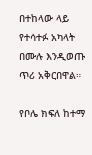በተከላው ላይ የተሳተፉ አካላት በሙሉ እንዲወጡ ጥሪ አቅርበዋል።

የቦሌ ክፍለ ከተማ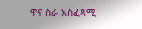ዋና ስራ አስፈጻሚ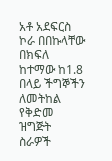አቶ አደፍርስ ኮራ በበኩላቸው በክፍለ ከተማው ከ1.8 በላይ ችግኞችን ለመትከል የቅድመ ዝግጅት ስራዎች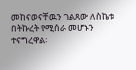መከናወናቸዉን ገልጸው ለስኬቱ በትኩረት የሚሰራ መሆኑን ተናግረዋል፡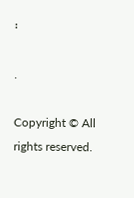፡

.

Copyright © All rights reserved.